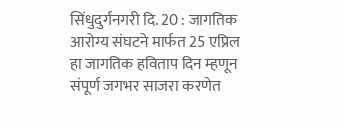सिंधुदुर्गनगरी दि. 20 : जागतिक आरोग्य संघटने मार्फत 25 एप्रिल हा जागतिक हविताप दिन म्हणून संपूर्ण जगभर साजरा करणेत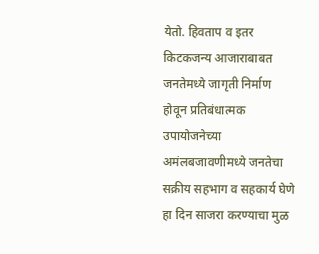येतो. हिवताप व इतर किटकजन्य आजाराबाबत जनतेमध्ये जागृती निर्माण होवून प्रतिबंधात्मक उपायोजनेच्या अमंलबजावणीमध्ये जनतेचा सक्रीय सहभाग व सहकार्य घेणे हा दिन साजरा करण्याचा मुळ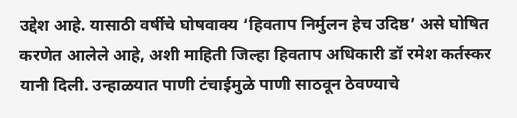उद्देश आहे. यासाठी वर्षीचे घोषवाक्य ‘हिवताप निर्मुलन हेच उदिष्ठ’ असे घोषित करणेत आलेले आहे, अशी माहिती जिल्हा हिवताप अधिकारी डॉ रमेश कर्तस्कर यानी दिली. उन्हाळयात पाणी टंचाईमुळे पाणी साठवून ठेवण्याचे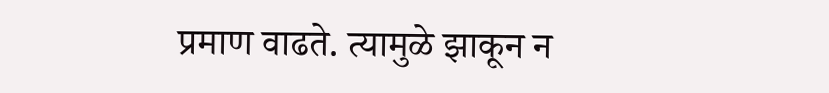प्रमाण वाढते. त्यामुळे झाकून न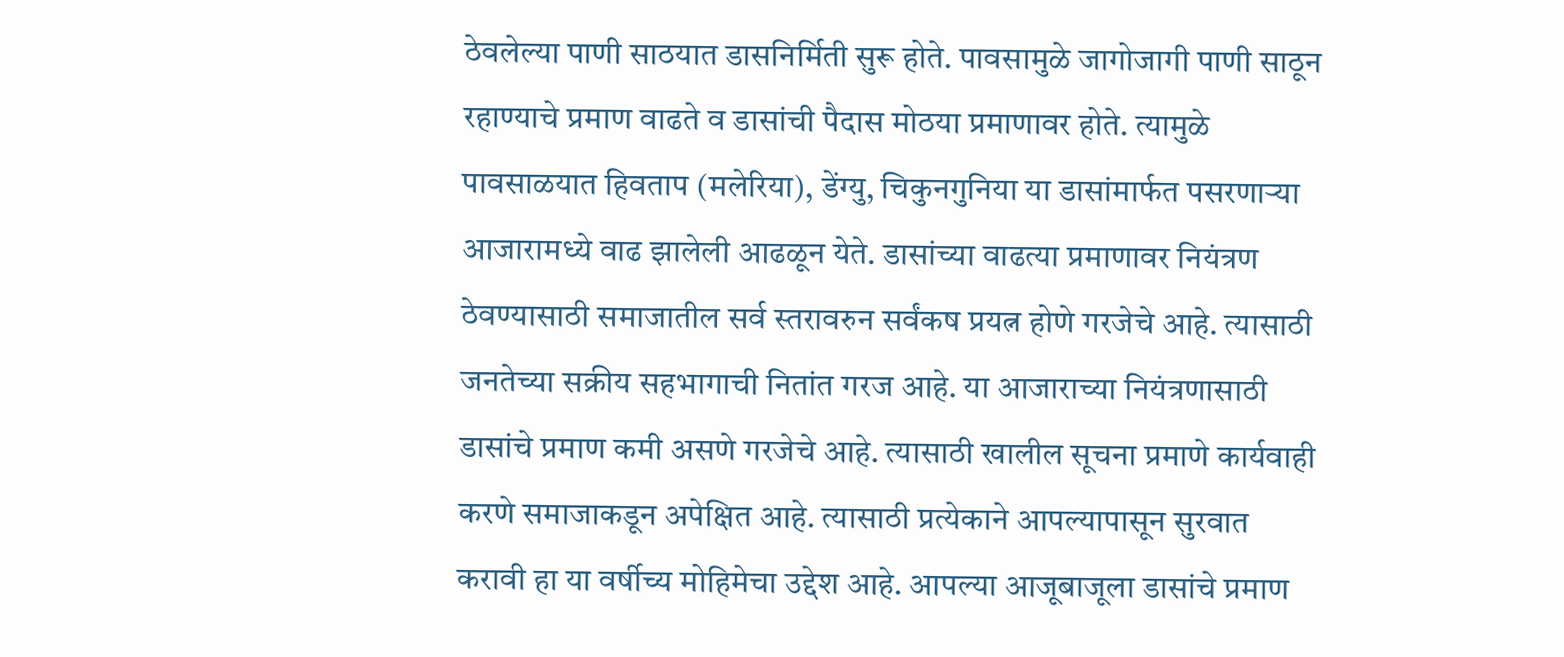ठेवलेल्या पाणी साठयात डासनिर्मिती सुरू होते. पावसामुळे जागोजागी पाणी साठून रहाण्याचे प्रमाण वाढते व डासांची पैदास मोठया प्रमाणावर होते. त्यामुळे पावसाळयात हिवताप (मलेरिया), डेंग्यु, चिकुनगुनिया या डासांमार्फत पसरणाऱ्या आजारामध्ये वाढ झालेली आढळून येते. डासांच्या वाढत्या प्रमाणावर नियंत्रण ठेवण्यासाठी समाजातील सर्व स्तरावरुन सर्वंकष प्रयत्न होणे गरजेचे आहे. त्यासाठी जनतेच्या सक्रीय सहभागाची नितांत गरज आहे. या आजाराच्या नियंत्रणासाठी डासांचे प्रमाण कमी असणे गरजेचे आहे. त्यासाठी खालील सूचना प्रमाणे कार्यवाही करणे समाजाकडून अपेक्षित आहे. त्यासाठी प्रत्येकाने आपल्यापासून सुरवात करावी हा या वर्षीच्य मोहिमेचा उद्देश आहे. आपल्या आजूबाजूला डासांचे प्रमाण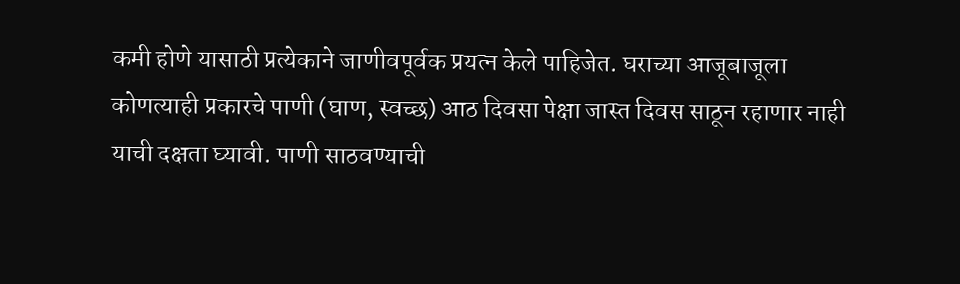कमी होणे यासाठी प्रत्येकाने जाणीवपूर्वक प्रयत्न केले पाहिजेत. घराच्या आजूबाजूला कोणत्याही प्रकारचे पाणी (घाण, स्वच्छ) आठ दिवसा पेक्षा जास्त दिवस साठून रहाणार नाही याची दक्षता घ्यावी. पाणी साठवण्याची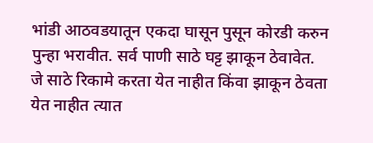भांडी आठवडयातून एकदा घासून पुसून कोरडी करुन पुन्हा भरावीत. सर्व पाणी साठे घट्ट झाकून ठेवावेत. जे साठे रिकामे करता येत नाहीत किंवा झाकून ठेवता येत नाहीत त्यात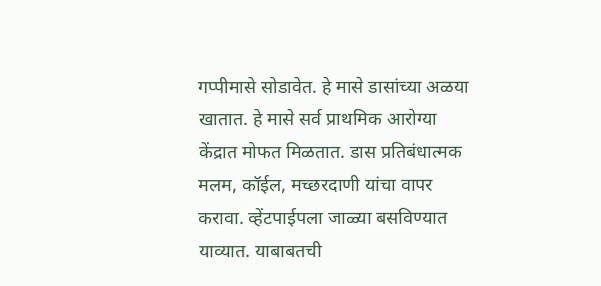गप्पीमासे सोडावेत. हे मासे डासांच्या अळया खातात. हे मासे सर्व प्राथमिक आरोग्या केंद्रात मोफत मिळतात. डास प्रतिबंधात्मक मलम, कॉईल, मच्छरदाणी यांचा वापर करावा. व्हेंटपाईपला जाळ्या बसविण्यात याव्यात. याबाबतची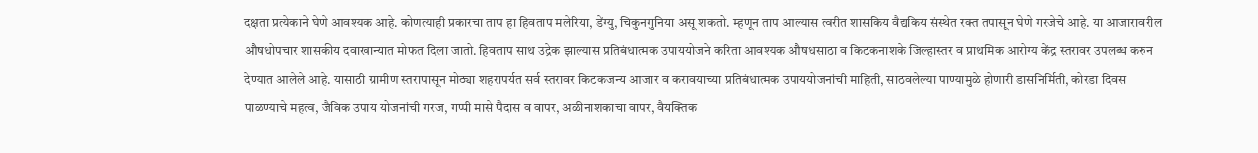दक्षता प्रत्येकाने घेणे आवश्यक आहे. कोणत्याही प्रकारचा ताप हा हिवताप मलेरिया, डेंग्यु, चिकुनगुनिया असू शकतो. म्हणून ताप आल्यास त्वरीत शासकिय वैद्यकिय संस्थेत रक्त तपासून घेणे गरजेचे आहे. या आजारावरील औषधोपचार शासकीय दवाखान्यात मोफत दिला जातो. हिवताप साथ उद्रेक झाल्यास प्रतिबंधात्मक उपाययोजने करिता आवश्यक औषधसाठा व किटकनाशके जिल्हास्तर व प्राथमिक आरोग्य केंद्र स्तरावर उपलब्ध करुन देण्यात आलेले आहे. यासाठी ग्रामीण स्तरापासून मोठ्या शहरापर्यत सर्व स्तरावर किटकजन्य आजार व करावयाच्या प्रतिबंधात्मक उपाययोजनांची माहिती, साठवलेल्या पाण्यामुळे होणारी डासनिर्मिती, कोरडा दिवस पाळण्याचे महत्व, जैविक उपाय योजनांची गरज, गप्पी मासे पैदास व वापर, अळीनाशकाचा वापर, वैयक्तिक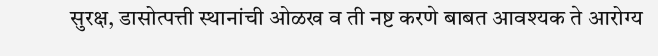सुरक्ष, डासोत्पत्ती स्थानांची ओळख व ती नष्ट करणे बाबत आवश्यक ते आरोग्य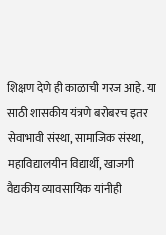शिक्षण देणे ही काळाची गरज आहे. या साठी शासकीय यंत्रणे बरोबरच इतर सेवाभावी संस्था, सामाजिक संस्था, महाविद्यालयीन विद्यार्थी, खाजगी वैद्यकीय व्यावसायिक यांनीही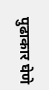पुढाकार घेणे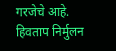गरजेचे आहे.
हिवताप निर्मुलन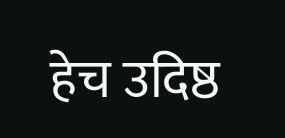हेच उदिष्ठ